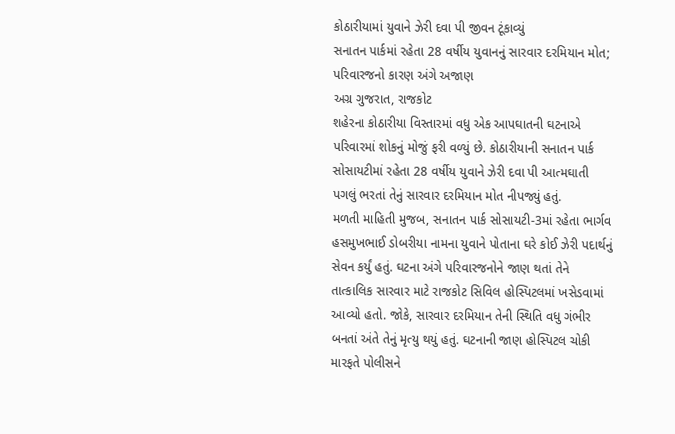કોઠારીયામાં યુવાને ઝેરી દવા પી જીવન ટૂંકાવ્યું
સનાતન પાર્કમાં રહેતા 28 વર્ષીય યુવાનનું સારવાર દરમિયાન મોત; પરિવારજનો કારણ અંગે અજાણ
અગ્ર ગુજરાત, રાજકોટ
શહેરના કોઠારીયા વિસ્તારમાં વધુ એક આપઘાતની ઘટનાએ પરિવારમાં શોકનું મોજું ફરી વળ્યું છે. કોઠારીયાની સનાતન પાર્ક સોસાયટીમાં રહેતા 28 વર્ષીય યુવાને ઝેરી દવા પી આત્મઘાતી પગલું ભરતાં તેનું સારવાર દરમિયાન મોત નીપજ્યું હતું.
મળતી માહિતી મુજબ, સનાતન પાર્ક સોસાયટી-3માં રહેતા ભાર્ગવ હસમુખભાઈ ડોબરીયા નામના યુવાને પોતાના ઘરે કોઈ ઝેરી પદાર્થનું સેવન કર્યું હતું. ઘટના અંગે પરિવારજનોને જાણ થતાં તેને તાત્કાલિક સારવાર માટે રાજકોટ સિવિલ હોસ્પિટલમાં ખસેડવામાં આવ્યો હતો. જોકે, સારવાર દરમિયાન તેની સ્થિતિ વધુ ગંભીર બનતાં અંતે તેનું મૃત્યુ થયું હતું. ઘટનાની જાણ હોસ્પિટલ ચોકી મારફતે પોલીસને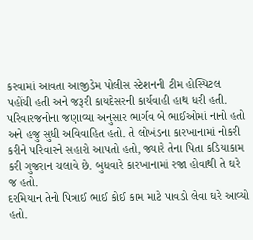કરવામાં આવતા આજીડેમ પોલીસ સ્ટેશનની ટીમ હોસ્પિટલ પહોંચી હતી અને જરૂરી કાયદેસરની કાર્યવાહી હાથ ધરી હતી. પરિવારજનોના જણાવ્યા અનુસાર ભાર્ગવ બે ભાઈઓમાં નાનો હતો અને હજુ સુધી અવિવાહિત હતો. તે લોખંડના કારખાનામાં નોકરી કરીને પરિવારને સહારો આપતો હતો, જ્યારે તેના પિતા કડિયાકામ કરી ગુજરાન ચલાવે છે. બુધવારે કારખાનામાં રજા હોવાથી તે ઘરે જ હતો.
દરમિયાન તેનો પિત્રાઈ ભાઈ કોઈ કામ માટે પાવડો લેવા ઘરે આવ્યો હતો.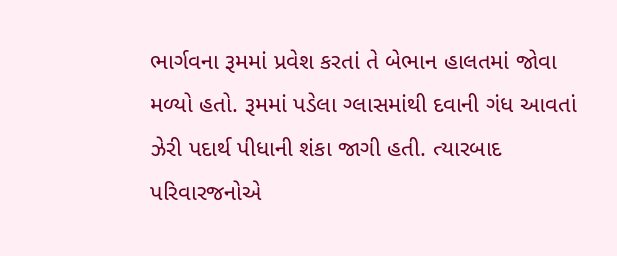ભાર્ગવના રૂમમાં પ્રવેશ કરતાં તે બેભાન હાલતમાં જોવા મળ્યો હતો. રૂમમાં પડેલા ગ્લાસમાંથી દવાની ગંધ આવતાં ઝેરી પદાર્થ પીધાની શંકા જાગી હતી. ત્યારબાદ પરિવારજનોએ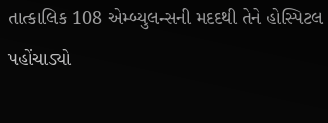તાત્કાલિક 108 એમ્બ્યુલન્સની મદદથી તેને હોસ્પિટલ પહોંચાડ્યો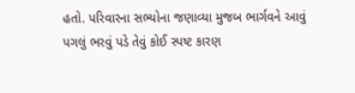હતો. પરિવારના સભ્યોના જણાવ્યા મુજબ ભાર્ગવને આવું પગલું ભરવું પડે તેવું કોઈ સ્પષ્ટ કારણ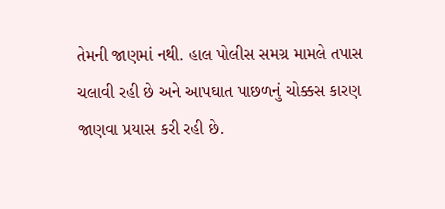તેમની જાણમાં નથી. હાલ પોલીસ સમગ્ર મામલે તપાસ ચલાવી રહી છે અને આપઘાત પાછળનું ચોક્કસ કારણ જાણવા પ્રયાસ કરી રહી છે.